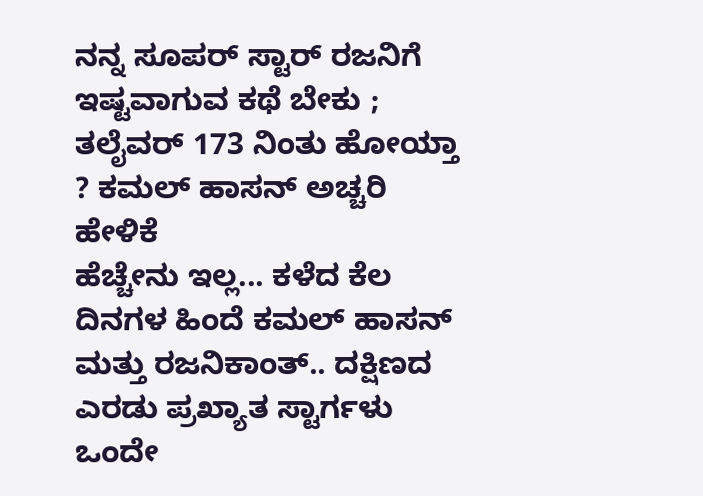ನನ್ನ ಸೂಪರ್ ಸ್ಟಾರ್ ರಜನಿಗೆ ಇಷ್ಟವಾಗುವ ಕಥೆ ಬೇಕು ; ತಲೈವರ್ 173 ನಿಂತು ಹೋಯ್ತಾ ? ಕಮಲ್ ಹಾಸನ್ ಅಚ್ಚರಿ ಹೇಳಿಕೆ
ಹೆಚ್ಚೇನು ಇಲ್ಲ... ಕಳೆದ ಕೆಲ ದಿನಗಳ ಹಿಂದೆ ಕಮಲ್ ಹಾಸನ್ ಮತ್ತು ರಜನಿಕಾಂತ್.. ದಕ್ಷಿಣದ ಎರಡು ಪ್ರಖ್ಯಾತ ಸ್ಟಾರ್ಗಳು ಒಂದೇ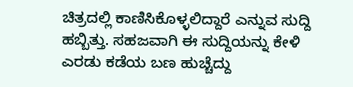ಚಿತ್ರದಲ್ಲಿ ಕಾಣಿಸಿಕೊಳ್ಳಲಿದ್ದಾರೆ ಎನ್ನುವ ಸುದ್ದಿ ಹಬ್ಬಿತ್ತು. ಸಹಜವಾಗಿ ಈ ಸುದ್ದಿಯನ್ನು ಕೇಳಿ ಎರಡು ಕಡೆಯ ಬಣ ಹುಚ್ಚೆದ್ದು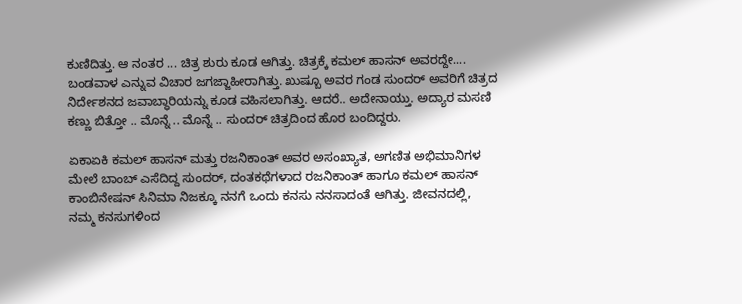ಕುಣಿದಿತ್ತು. ಆ ನಂತರ ... ಚಿತ್ರ ಶುರು ಕೂಡ ಆಗಿತ್ತು. ಚಿತ್ರಕ್ಕೆ ಕಮಲ್ ಹಾಸನ್ ಅವರದ್ದೇ....
ಬಂಡವಾಳ ಎನ್ನುವ ವಿಚಾರ ಜಗಜ್ಜಾಹೀರಾಗಿತ್ತು. ಖುಷ್ಬೂ ಅವರ ಗಂಡ ಸುಂದರ್ ಅವರಿಗೆ ಚಿತ್ರದ ನಿರ್ದೇಶನದ ಜವಾಬ್ಧಾರಿಯನ್ನು ಕೂಡ ವಹಿಸಲಾಗಿತ್ತು. ಆದರೆ.. ಅದೇನಾಯ್ತು. ಅದ್ಯಾರ ಮಸಣಿ ಕಣ್ಣು ಬಿತ್ತೋ .. ಮೊನ್ನೆ .. ಮೊನ್ನೆ .. ಸುಂದರ್ ಚಿತ್ರದಿಂದ ಹೊರ ಬಂದಿದ್ದರು.

ಏಕಾಏಕಿ ಕಮಲ್ ಹಾಸನ್ ಮತ್ತು ರಜನಿಕಾಂತ್ ಅವರ ಅಸಂಖ್ಯಾತ, ಅಗಣಿತ ಅಭಿಮಾನಿಗಳ ಮೇಲೆ ಬಾಂಬ್ ಎಸೆದಿದ್ದ ಸುಂದರ್, ದಂತಕಥೆಗಳಾದ ರಜನಿಕಾಂತ್ ಹಾಗೂ ಕಮಲ್ ಹಾಸನ್ ಕಾಂಬಿನೇಷನ್ ಸಿನಿಮಾ ನಿಜಕ್ಕೂ ನನಗೆ ಒಂದು ಕನಸು ನನಸಾದಂತೆ ಆಗಿತ್ತು. ಜೀವನದಲ್ಲಿ, ನಮ್ಮ ಕನಸುಗಳಿಂದ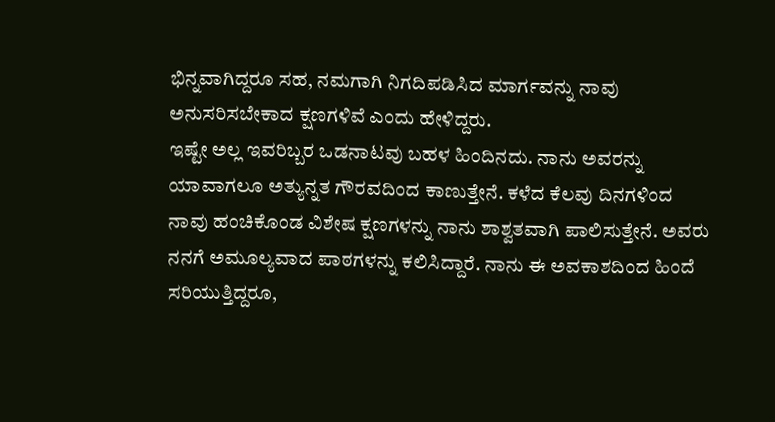ಭಿನ್ನವಾಗಿದ್ದರೂ ಸಹ, ನಮಗಾಗಿ ನಿಗದಿಪಡಿಸಿದ ಮಾರ್ಗವನ್ನು ನಾವು ಅನುಸರಿಸಬೇಕಾದ ಕ್ಷಣಗಳಿವೆ ಎಂದು ಹೇಳಿದ್ದರು.
ಇಷ್ಟೇ ಅಲ್ಲ ಇವರಿಬ್ಬರ ಒಡನಾಟವು ಬಹಳ ಹಿಂದಿನದು. ನಾನು ಅವರನ್ನು ಯಾವಾಗಲೂ ಅತ್ಯುನ್ನತ ಗೌರವದಿಂದ ಕಾಣುತ್ತೇನೆ. ಕಳೆದ ಕೆಲವು ದಿನಗಳಿಂದ ನಾವು ಹಂಚಿಕೊಂಡ ವಿಶೇಷ ಕ್ಷಣಗಳನ್ನು ನಾನು ಶಾಶ್ವತವಾಗಿ ಪಾಲಿಸುತ್ತೇನೆ. ಅವರು ನನಗೆ ಅಮೂಲ್ಯವಾದ ಪಾಠಗಳನ್ನು ಕಲಿಸಿದ್ದಾರೆ. ನಾನು ಈ ಅವಕಾಶದಿಂದ ಹಿಂದೆ ಸರಿಯುತ್ತಿದ್ದರೂ,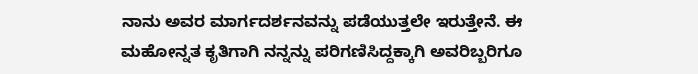ನಾನು ಅವರ ಮಾರ್ಗದರ್ಶನವನ್ನು ಪಡೆಯುತ್ತಲೇ ಇರುತ್ತೇನೆ. ಈ ಮಹೋನ್ನತ ಕೃತಿಗಾಗಿ ನನ್ನನ್ನು ಪರಿಗಣಿಸಿದ್ದಕ್ಕಾಗಿ ಅವರಿಬ್ಬರಿಗೂ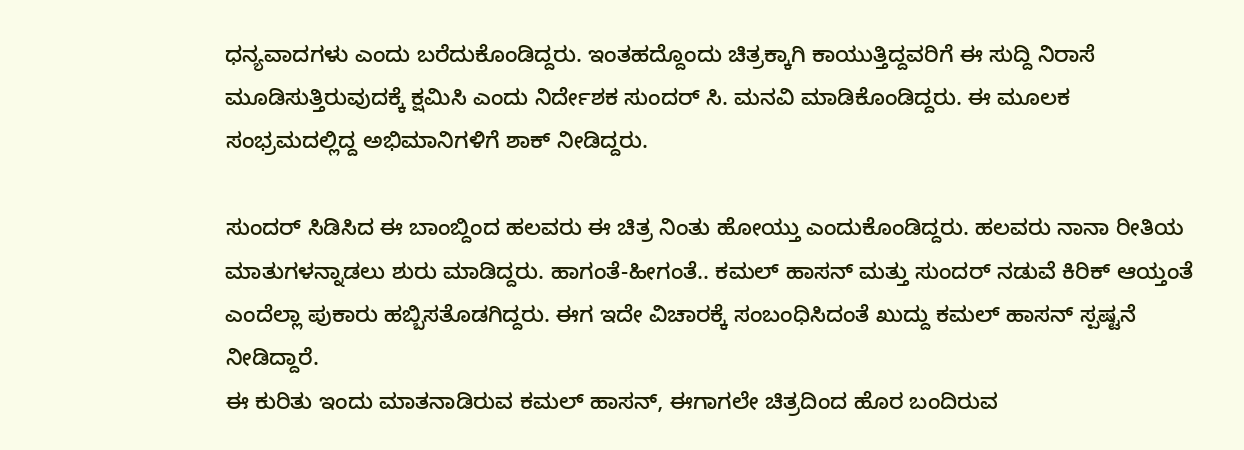ಧನ್ಯವಾದಗಳು ಎಂದು ಬರೆದುಕೊಂಡಿದ್ದರು. ಇಂತಹದ್ದೊಂದು ಚಿತ್ರಕ್ಕಾಗಿ ಕಾಯುತ್ತಿದ್ದವರಿಗೆ ಈ ಸುದ್ದಿ ನಿರಾಸೆ ಮೂಡಿಸುತ್ತಿರುವುದಕ್ಕೆ ಕ್ಷಮಿಸಿ ಎಂದು ನಿರ್ದೇಶಕ ಸುಂದರ್ ಸಿ. ಮನವಿ ಮಾಡಿಕೊಂಡಿದ್ದರು. ಈ ಮೂಲಕ ಸಂಭ್ರಮದಲ್ಲಿದ್ದ ಅಭಿಮಾನಿಗಳಿಗೆ ಶಾಕ್ ನೀಡಿದ್ದರು.

ಸುಂದರ್ ಸಿಡಿಸಿದ ಈ ಬಾಂಬ್ದಿಂದ ಹಲವರು ಈ ಚಿತ್ರ ನಿಂತು ಹೋಯ್ತು ಎಂದುಕೊಂಡಿದ್ದರು. ಹಲವರು ನಾನಾ ರೀತಿಯ ಮಾತುಗಳನ್ನಾಡಲು ಶುರು ಮಾಡಿದ್ದರು. ಹಾಗಂತೆ-ಹೀಗಂತೆ.. ಕಮಲ್ ಹಾಸನ್ ಮತ್ತು ಸುಂದರ್ ನಡುವೆ ಕಿರಿಕ್ ಆಯ್ತಂತೆ ಎಂದೆಲ್ಲಾ ಪುಕಾರು ಹಬ್ಬಿಸತೊಡಗಿದ್ದರು. ಈಗ ಇದೇ ವಿಚಾರಕ್ಕೆ ಸಂಬಂಧಿಸಿದಂತೆ ಖುದ್ದು ಕಮಲ್ ಹಾಸನ್ ಸ್ಪಷ್ಟನೆ ನೀಡಿದ್ದಾರೆ.
ಈ ಕುರಿತು ಇಂದು ಮಾತನಾಡಿರುವ ಕಮಲ್ ಹಾಸನ್, ಈಗಾಗಲೇ ಚಿತ್ರದಿಂದ ಹೊರ ಬಂದಿರುವ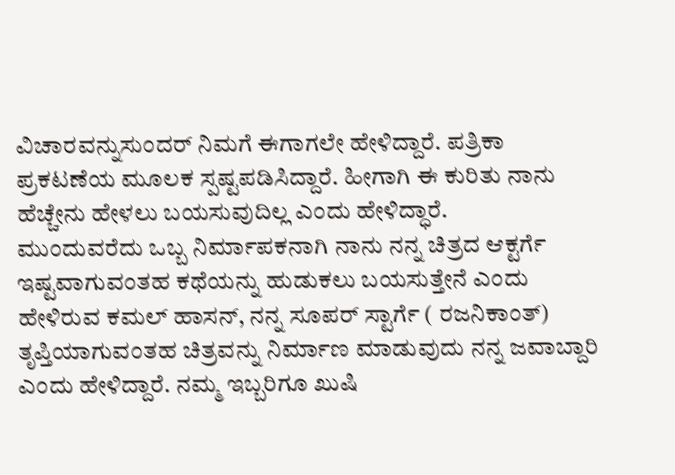ವಿಚಾರವನ್ನುಸುಂದರ್ ನಿಮಗೆ ಈಗಾಗಲೇ ಹೇಳಿದ್ದಾರೆ. ಪತ್ರಿಕಾ ಪ್ರಕಟಣೆಯ ಮೂಲಕ ಸ್ಪಷ್ಟಪಡಿಸಿದ್ದಾರೆ. ಹೀಗಾಗಿ ಈ ಕುರಿತು ನಾನು ಹೆಚ್ಚೇನು ಹೇಳಲು ಬಯಸುವುದಿಲ್ಲ ಎಂದು ಹೇಳಿದ್ಧಾರೆ.
ಮುಂದುವರೆದು ಒಬ್ಬ ನಿರ್ಮಾಪಕನಾಗಿ ನಾನು ನನ್ನ ಚಿತ್ರದ ಆಕ್ಟರ್ಗೆ ಇಷ್ಟವಾಗುವಂತಹ ಕಥೆಯನ್ನು ಹುಡುಕಲು ಬಯಸುತ್ತೇನೆ ಎಂದು ಹೇಳಿರುವ ಕಮಲ್ ಹಾಸನ್, ನನ್ನ ಸೂಪರ್ ಸ್ಟಾರ್ಗೆ ( ರಜನಿಕಾಂತ್) ತೃಪ್ತಿಯಾಗುವಂತಹ ಚಿತ್ರವನ್ನು ನಿರ್ಮಾಣ ಮಾಡುವುದು ನನ್ನ ಜವಾಬ್ದಾರಿ ಎಂದು ಹೇಳಿದ್ದಾರೆ. ನಮ್ಮ ಇಬ್ಬರಿಗೂ ಖುಷಿ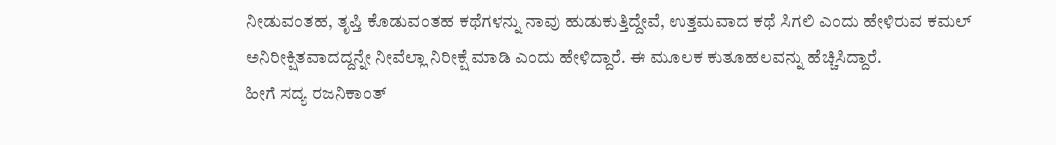ನೀಡುವಂತಹ, ತೃಪ್ತಿ ಕೊಡುವಂತಹ ಕಥೆಗಳನ್ನು ನಾವು ಹುಡುಕುತ್ತಿದ್ದೇವೆ, ಉತ್ತಮವಾದ ಕಥೆ ಸಿಗಲಿ ಎಂದು ಹೇಳಿರುವ ಕಮಲ್ ಅನಿರೀಕ್ಷಿತವಾದದ್ದನ್ನೇ ನೀವೆಲ್ಲಾ ನಿರೀಕ್ಷೆ ಮಾಡಿ ಎಂದು ಹೇಳಿದ್ದಾರೆ. ಈ ಮೂಲಕ ಕುತೂಹಲವನ್ನು ಹೆಚ್ಚಿಸಿದ್ದಾರೆ.
ಹೀಗೆ ಸದ್ಯ ರಜನಿಕಾಂತ್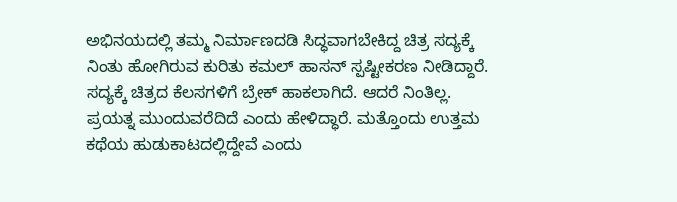ಅಭಿನಯದಲ್ಲಿ ತಮ್ಮ ನಿರ್ಮಾಣದಡಿ ಸಿದ್ಧವಾಗಬೇಕಿದ್ದ ಚಿತ್ರ ಸದ್ಯಕ್ಕೆ ನಿಂತು ಹೋಗಿರುವ ಕುರಿತು ಕಮಲ್ ಹಾಸನ್ ಸ್ಪಷ್ಟೀಕರಣ ನೀಡಿದ್ದಾರೆ. ಸದ್ಯಕ್ಕೆ ಚಿತ್ರದ ಕೆಲಸಗಳಿಗೆ ಬ್ರೇಕ್ ಹಾಕಲಾಗಿದೆ. ಆದರೆ ನಿಂತಿಲ್ಲ. ಪ್ರಯತ್ನ ಮುಂದುವರೆದಿದೆ ಎಂದು ಹೇಳಿದ್ಧಾರೆ. ಮತ್ತೊಂದು ಉತ್ತಮ ಕಥೆಯ ಹುಡುಕಾಟದಲ್ಲಿದ್ದೇವೆ ಎಂದು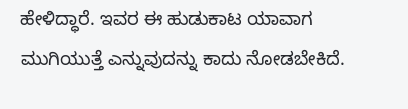ಹೇಳಿದ್ಧಾರೆ. ಇವರ ಈ ಹುಡುಕಾಟ ಯಾವಾಗ ಮುಗಿಯುತ್ತೆ ಎನ್ನುವುದನ್ನು ಕಾದು ನೋಡಬೇಕಿದೆ.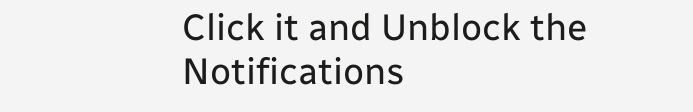Click it and Unblock the Notifications